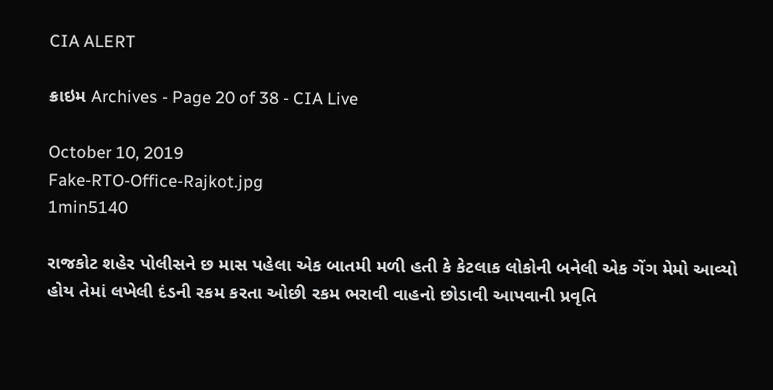CIA ALERT

ક્રાઇમ Archives - Page 20 of 38 - CIA Live

October 10, 2019
Fake-RTO-Office-Rajkot.jpg
1min5140

રાજકોટ શહેર પોલીસને છ માસ પહેલા એક બાતમી મળી હતી કે કેટલાક લોકોની બનેલી એક ગેંગ મેમો આવ્યો હોય તેમાં લખેલી દંડની રકમ કરતા ઓછી રકમ ભરાવી વાહનો છોડાવી આપવાની પ્રવૃતિ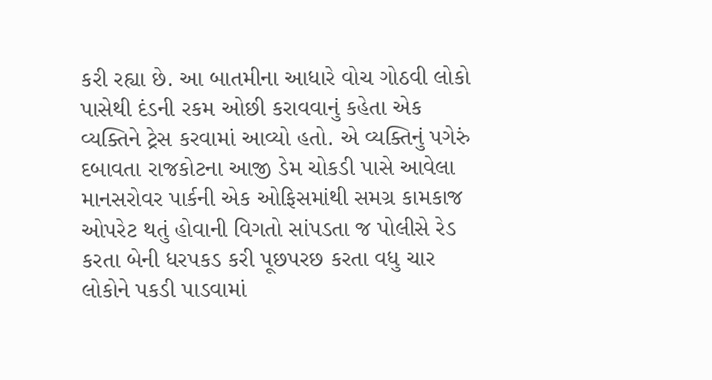કરી રહ્યા છે. આ બાતમીના આધારે વોચ ગોઠવી લોકો પાસેથી દંડની રકમ ઓછી કરાવવાનું કહેતા એક વ્યક્તિને ટ્રેસ કરવામાં આવ્યો હતો. એ વ્યક્તિનું પગેરું દબાવતા રાજકોટના આજી ડેમ ચોકડી પાસે આવેલા માનસરોવર પાર્કની એક ઓફિસમાંથી સમગ્ર કામકાજ ઓપરેટ થતું હોવાની વિગતો સાંપડતા જ પોલીસે રેડ કરતા બેની ધરપકડ કરી પૂછપરછ કરતા વધુ ચાર લોકોને પકડી પાડવામાં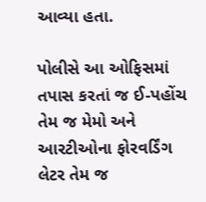આવ્યા હતા.

પોલીસે આ ઓફિસમાં તપાસ કરતાં જ ઈ-પહોંચ તેમ જ મેમો અને આરટીઓના ફોરવર્ડિંગ લેટર તેમ જ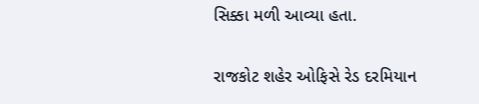સિક્કા મળી આવ્યા હતા.

રાજકોટ શહેર ઓફિસે રેડ દરમિયાન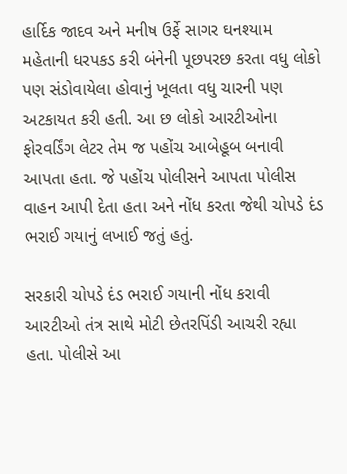હાર્દિક જાદવ અને મનીષ ઉર્ફે સાગર ઘનશ્યામ મહેતાની ધરપકડ કરી બંનેની પૂછપરછ કરતા વધુ લોકો પણ સંડોવાયેલા હોવાનું ખૂલતા વધુ ચારની પણ અટકાયત કરી હતી. આ છ લોકો આરટીઓના ફોરવર્ડિંગ લેટર તેમ જ પહોંચ આબેહૂબ બનાવી આપતા હતા. જે પહોંચ પોલીસને આપતા પોલીસ વાહન આપી દેતા હતા અને નોંધ કરતા જેથી ચોપડે દંડ ભરાઈ ગયાનું લખાઈ જતું હતું.

સરકારી ચોપડે દંડ ભરાઈ ગયાની નોંધ કરાવી આરટીઓ તંત્ર સાથે મોટી છેતરપિંડી આચરી રહ્યા હતા. પોલીસે આ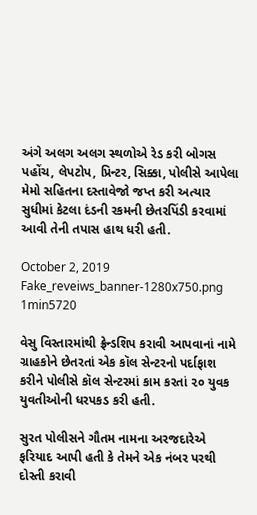અંગે અલગ અલગ સ્થળોએ રેડ કરી બોગસ પહોંચ, લેપટોપ, પ્રિન્ટર, સિક્કા, પોલીસે આપેલા મેમો સહિતના દસ્તાવેજો જપ્ત કરી અત્યાર સુધીમાં કેટલા દંડની રકમની છેતરપિંડી કરવામાં આવી તેની તપાસ હાથ ધરી હતી.

October 2, 2019
Fake_reveiws_banner-1280x750.png
1min5720

વેસુ વિસ્તારમાંથી ફ્રેન્ડશિપ કરાવી આપવાનાં નામે ગ્રાહકોને છેતરતાં એક કૉલ સેન્ટરનો પર્દાફાશ કરીને પોલીસે કૉલ સેન્ટરમાં કામ કરતાં ૨૦ યુવક યુવતીઓની ધરપકડ કરી હતી.

સુરત પોલીસને ગૌતમ નામના અરજદારેએ ફરિયાદ આપી હતી કે તેમને એક નંબર પરથી દોસ્તી કરાવી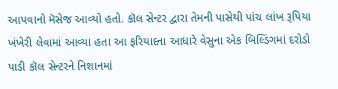આપવાનો મૅસેજ આવ્યો હતો. કૉલ સેન્ટર દ્વારા તેમની પાસેથી પાંચ લાંખ રૂપિયા ખંખેરી લેવામાં આવ્યા હતા આ ફરિયાદના આધારે વેસુના એક બિલ્ડિંગમાં દરોડો પાડી કૉલ સેન્ટરને નિશાનમાં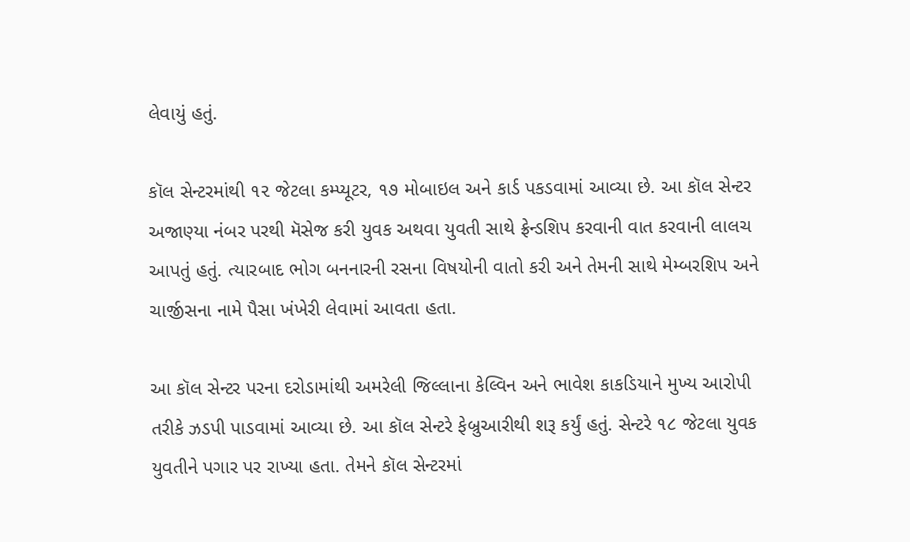લેવાયું હતું.

કૉલ સેન્ટરમાંથી ૧૨ જેટલા કમ્પ્યૂટર, ૧૭ મોબાઇલ અને કાર્ડ પકડવામાં આવ્યા છે. આ કૉલ સેન્ટર અજાણ્યા નંબર પરથી મૅસેજ કરી યુવક અથવા યુવતી સાથે ફ્રેન્ડશિપ કરવાની વાત કરવાની લાલચ આપતું હતું. ત્યારબાદ ભોગ બનનારની રસના વિષયોની વાતો કરી અને તેમની સાથે મેમ્બરશિપ અને ચાર્જીસના નામે પૈસા ખંખેરી લેવામાં આવતા હતા.

આ કૉલ સેન્ટર પરના દરોડામાંથી અમરેલી જિલ્લાના કેલ્વિન અને ભાવેશ કાકડિયાને મુખ્ય આરોપી તરીકે ઝડપી પાડવામાં આવ્યા છે. આ કૉલ સેન્ટરે ફેબ્રુઆરીથી શરૂ કર્યું હતું. સેન્ટરે ૧૮ જેટલા યુવક યુવતીને પગાર પર રાખ્યા હતા. તેમને કૉલ સેન્ટરમાં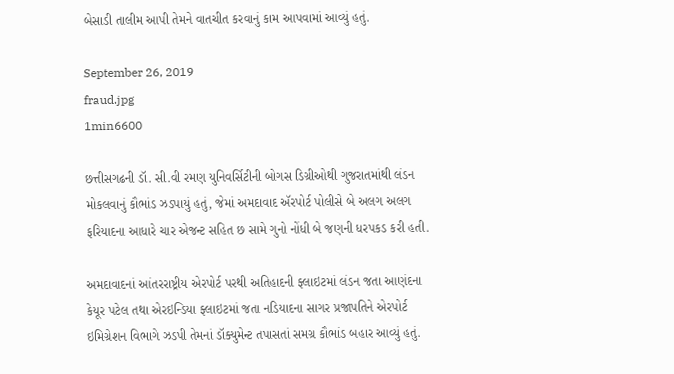બેસાડી તાલીમ આપી તેમને વાતચીત કરવાનું કામ આપવામાં આવ્યું હતું.

September 26, 2019
fraud.jpg
1min6600

છત્તીસગઢની ડૉ. સી.વી રમણ યુનિવર્સિટીની બોગસ ડિગ્રીઓથી ગુજરાતમાંથી લંડન મોકલવાનું કૌભાંડ ઝડપાયું હતું, જેમાં અમદાવાદ ઍરપોર્ટ પોલીસે બે અલગ અલગ ફરિયાદના આધારે ચાર એજન્ટ સહિત છ સામે ગુનો નોંધી બે જણની ધરપકડ કરી હતી.

અમદાવાદનાં આંતરરાષ્ટ્રીય એરપોર્ટ પરથી અતિહાદની ફ્લાઇટમાં લંડન જતા આણંદના કેયૂર પટેલ તથા એરઇન્ડિયા ફ્લાઇટમાં જતા નડિયાદના સાગર પ્રજાપતિને એરપોર્ટ ઇમિગ્રેશન વિભાગે ઝડપી તેમનાં ડૉક્યુમેન્ટ તપાસતાં સમગ્ર કૌભાંડ બહાર આવ્યું હતું.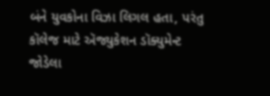બંને યુવકોના વિઝા લિગલ હતા, પરંતુ કૉલેજ માટે ઍજ્યુકેશન ડૉક્યુમેન્ટ જોડેલા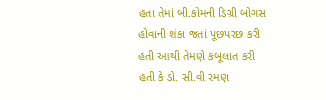હતા તેમાં બી.કોમની ડિગ્રી બોગસ હોવાની શંકા જતાં પૂછપરછ કરી હતી આથી તેમણે કબૂલાત કરી હતી કે ડો. સી.વી રમણ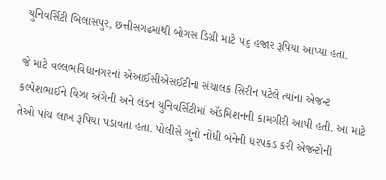યુનિવર્સિટી બિલાસપુર, છત્તીસગઢમાંથી બોગસ ડિગ્રી માટે ૫૬ હજાર રૂપિયા આપ્યા હતા.

જે માટે વલ્લભવિદ્યાનગરનાં એઆઈસીએસઈટીના સંચાલક સિરીન પટેલે ત્યાંના એજન્ટ કલ્પેશભાઈને વિઝા અંગેની અને લંડન યુનિવર્સિટીમાં ઍડમિશનની કામગીરી આપી હતી. આ માટે તેઓ પાંચ લાખ રૂપિયા પડાવતા હતા. પોલીસે ગુનો નોંધી બંનેની ધરપકડ કરી એજન્ટોની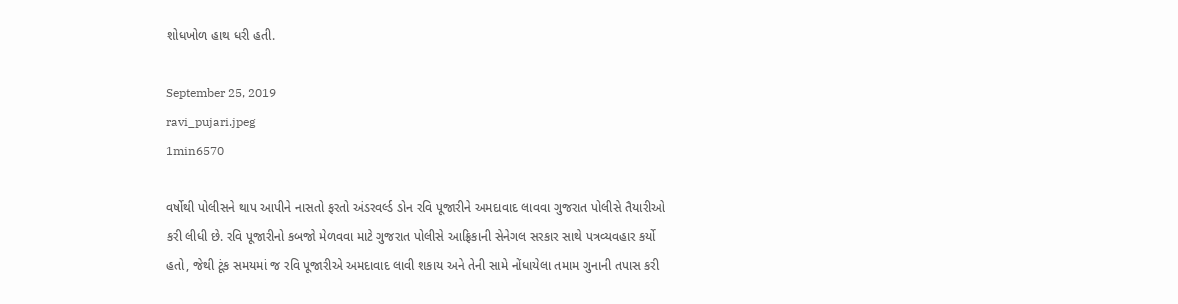શોધખોળ હાથ ધરી હતી.

September 25, 2019
ravi_pujari.jpeg
1min6570

વર્ષોથી પોલીસને થાપ આપીને નાસતો ફરતો અંડરવર્લ્ડ ડોન રવિ પૂજારીને અમદાવાદ લાવવા ગુજરાત પોલીસે તૈયારીઓ કરી લીધી છે. રવિ પૂજારીનો કબજો મેળવવા માટે ગુજરાત પોલીસે આફ્રિકાની સેનેગલ સરકાર સાથે પત્રવ્યવહાર કર્યો હતો, જેથી ટૂંક સમયમાં જ રવિ પૂજારીએ અમદાવાદ લાવી શકાય અને તેની સામે નોંધાયેલા તમામ ગુનાની તપાસ કરી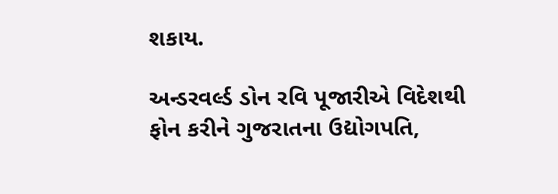શકાય.

અન્ડરવર્લ્ડ ડોન રવિ પૂજારીએ વિદેશથી ફોન કરીને ગુજરાતના ઉદ્યોગપતિ,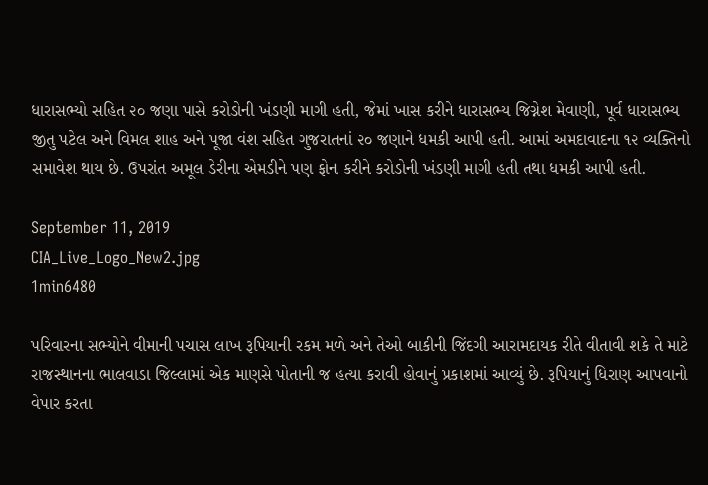ધારાસભ્યો સહિત ૨૦ જણા પાસે કરોડોની ખંડણી માગી હતી, જેમાં ખાસ કરીને ધારાસભ્ય જિગ્નેશ મેવાણી, પૂર્વ ધારાસભ્ય જીતુ પટેલ અને વિમલ શાહ અને પૂજા વંશ સહિત ગુજરાતનાં ૨૦ જણાને ધમકી આપી હતી. આમાં અમદાવાદના ૧૨ વ્યક્તિનો સમાવેશ થાય છે. ઉપરાંત અમૂલ ડેરીના એમડીને પણ ફોન કરીને કરોડોની ખંડણી માગી હતી તથા ધમકી આપી હતી.

September 11, 2019
CIA_Live_Logo_New2.jpg
1min6480

પરિવારના સભ્યોને વીમાની પચાસ લાખ રૂપિયાની રકમ મળે અને તેઓ બાકીની જિંદગી આરામદાયક રીતે વીતાવી શકે તે માટે રાજસ્થાનના ભાલવાડા જિલ્લામાં એક માણસે પોતાની જ હત્યા કરાવી હોવાનું પ્રકાશમાં આવ્યું છે. રૂપિયાનું ધિરાણ આપવાનો વેપાર કરતા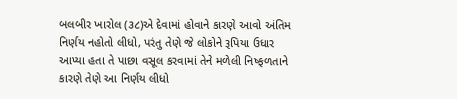બલબીર ખારોલ (૩૮)એ દેવામાં હોવાને કારણે આવો અંતિમ નિર્ણય નહોતો લીધો, પરંતુ તેણે જે લોકોને રૂપિયા ઉધાર આપ્યા હતા તે પાછા વસૂલ કરવામાં તેને મળેલી નિષ્ફળતાને કારણે તેણે આ નિર્ણય લીધો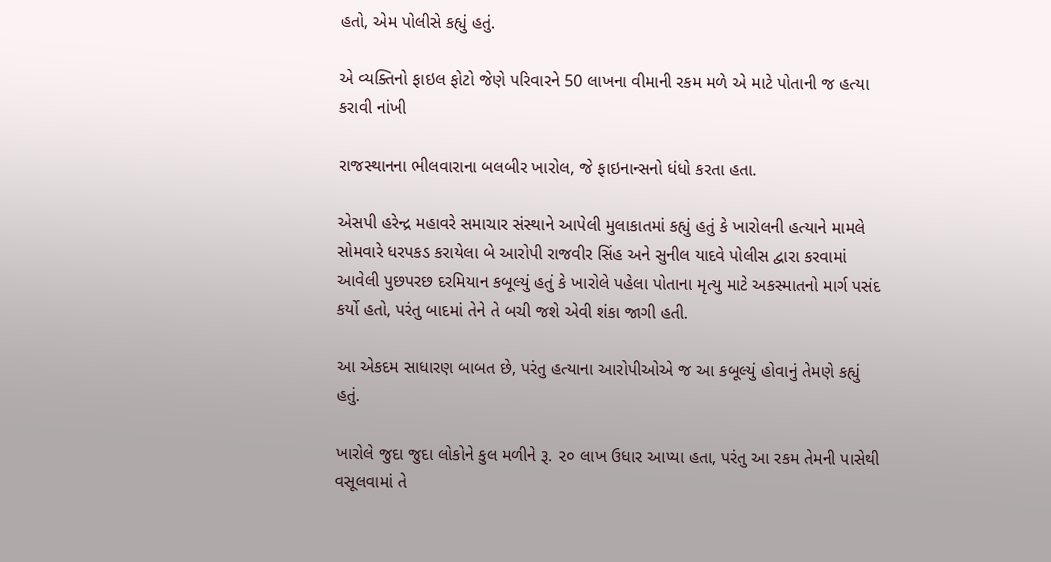હતો, એમ પોલીસે કહ્યું હતું.

એ વ્યક્તિનો ફાઇલ ફોટો જેણે પરિવારને 50 લાખના વીમાની રકમ મળે એ માટે પોતાની જ હત્યા કરાવી નાંખી

રાજસ્થાનના ભીલવારાના બલબીર ખારોલ, જે ફાઇનાન્સનો ધંધો કરતા હતા.

એસપી હરેન્દ્ર મહાવરે સમાચાર સંસ્થાને આપેલી મુલાકાતમાં કહ્યું હતું કે ખારોલની હત્યાને મામલે સોમવારે ધરપકડ કરાયેલા બે આરોપી રાજવીર સિંહ અને સુનીલ યાદવે પોલીસ દ્વારા કરવામાં આવેલી પુછપરછ દરમિયાન કબૂલ્યું હતું કે ખારોલે પહેલા પોતાના મૃત્યુ માટે અકસ્માતનો માર્ગ પસંદ કર્યો હતો, પરંતુ બાદમાં તેને તે બચી જશે એવી શંકા જાગી હતી.

આ એકદમ સાધારણ બાબત છે, પરંતુ હત્યાના આરોપીઓએ જ આ કબૂલ્યું હોવાનું તેમણે કહ્યું હતું.

ખારોલે જુદા જુદા લોકોને કુલ મળીને રૂ. ૨૦ લાખ ઉધાર આપ્યા હતા, પરંતુ આ રકમ તેમની પાસેથી વસૂલવામાં તે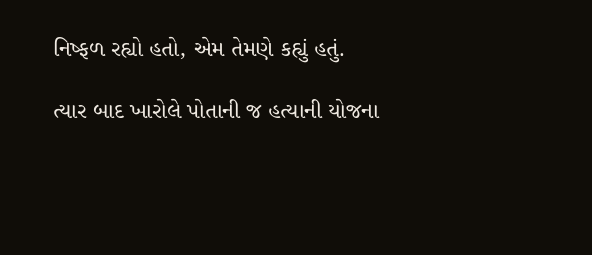નિષ્ફળ રહ્યો હતો, એમ તેમણે કહ્યું હતું.

ત્યાર બાદ ખારોલે પોતાની જ હત્યાની યોજના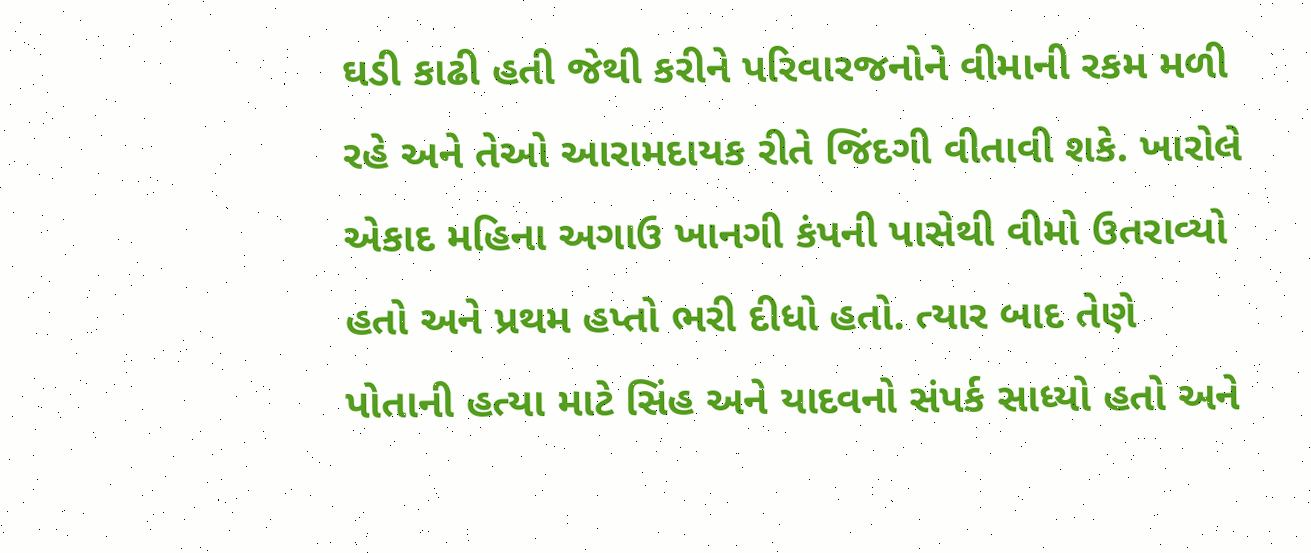ઘડી કાઢી હતી જેથી કરીને પરિવારજનોને વીમાની રકમ મળી રહે અને તેઓ આરામદાયક રીતે જિંદગી વીતાવી શકે. ખારોલે એકાદ મહિના અગાઉ ખાનગી કંપની પાસેથી વીમો ઉતરાવ્યો હતો અને પ્રથમ હપ્તો ભરી દીધો હતો. ત્યાર બાદ તેણે પોતાની હત્યા માટે સિંહ અને યાદવનો સંપર્ક સાધ્યો હતો અને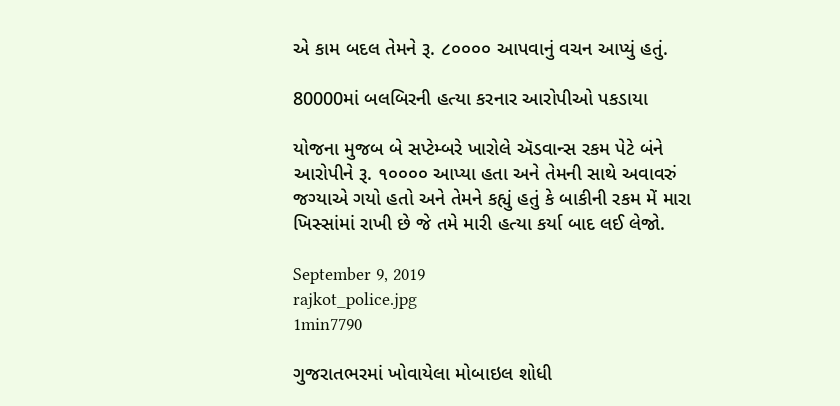એ કામ બદલ તેમને રૂ. ૮૦૦૦૦ આપવાનું વચન આપ્યું હતું.

80000માં બલબિરની હત્યા કરનાર આરોપીઓ પકડાયા

યોજના મુજબ બે સપ્ટેમ્બરે ખારોલે ઍડવાન્સ રકમ પેટે બંને આરોપીને રૂ. ૧૦૦૦૦ આપ્યા હતા અને તેમની સાથે અવાવરું જગ્યાએ ગયો હતો અને તેમને કહ્યું હતું કે બાકીની રકમ મેં મારા ખિસ્સાંમાં રાખી છે જે તમે મારી હત્યા કર્યા બાદ લઈ લેજો.

September 9, 2019
rajkot_police.jpg
1min7790

ગુજરાતભરમાં ખોવાયેલા મોબાઇલ શોધી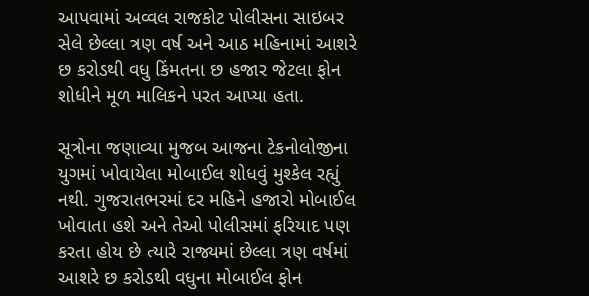આપવામાં અવ્વલ રાજકોટ પોલીસના સાઇબર સેલે છેલ્લા ત્રણ વર્ષ અને આઠ મહિનામાં આશરે છ કરોડથી વધુ કિંમતના છ હજાર જેટલા ફોન શોધીને મૂળ માલિકને પરત આપ્યા હતા.

સૂત્રોના જણાવ્યા મુજબ આજના ટેકનોલોજીના યુગમાં ખોવાયેલા મોબાઈલ શોધવું મુશ્કેલ રહ્યું નથી. ગુજરાતભરમાં દર મહિને હજારો મોબાઈલ ખોવાતા હશે અને તેઓ પોલીસમાં ફરિયાદ પણ કરતા હોય છે ત્યારે રાજ્યમાં છેલ્લા ત્રણ વર્ષમાં આશરે છ કરોડથી વધુના મોબાઈલ ફોન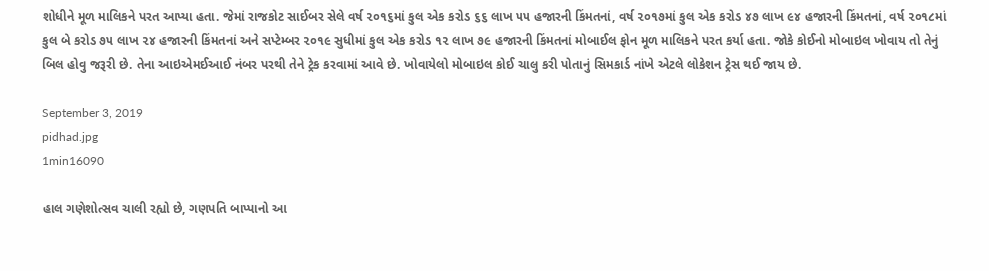શોધીને મૂળ માલિકને પરત આપ્યા હતા. જેમાં રાજકોટ સાઈબર સેલે વર્ષ ૨૦૧૬માં કુલ એક કરોડ ૬૬ લાખ ૫૫ હજારની કિંમતનાં, વર્ષ ૨૦૧૭માં કુલ એક કરોડ ૪૭ લાખ ૯૪ હજારની કિંમતનાં, વર્ષ ૨૦૧૮માં કુલ બે કરોડ ૭૫ લાખ ૨૪ હજારની કિંમતનાં અને સપ્ટેમ્બર ૨૦૧૯ સુધીમાં કુલ એક કરોડ ૧૨ લાખ ૭૯ હજારની કિંમતનાં મોબાઈલ ફોન મૂળ માલિકને પરત કર્યા હતા. જોકે કોઈનો મોબાઇલ ખોવાય તો તેનું બિલ હોવુ જરૂરી છે. તેના આઇએમઈઆઈ નંબર પરથી તેને ટ્રેક કરવામાં આવે છે. ખોવાયેલો મોબાઇલ કોઈ ચાલુ કરી પોતાનું સિમકાર્ડ નાંખે એટલે લોકેશન ટ્રેસ થઈ જાય છે.

September 3, 2019
pidhad.jpg
1min16090

હાલ ગણેશોત્સવ ચાલી રહ્યો છે, ગણપતિ બાપ્પાનો આ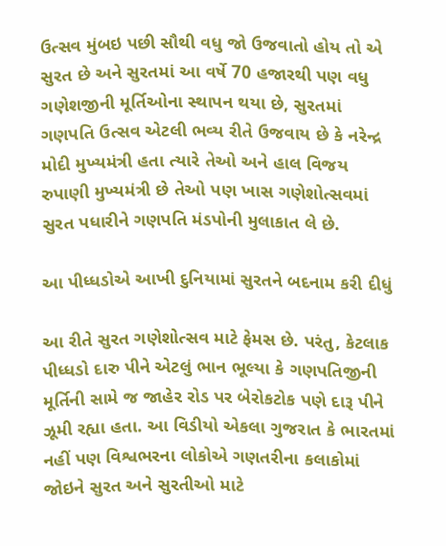ઉત્સવ મુંબઇ પછી સૌથી વધુ જો ઉજવાતો હોય તો એ સુરત છે અને સુરતમાં આ વર્ષે 70 હજારથી પણ વધુ ગણેશજીની મૂર્તિઓના સ્થાપન થયા છે, સુરતમાં ગણપતિ ઉત્સવ એટલી ભવ્ય રીતે ઉજવાય છે કે નરેન્દ્ર મોદી મુખ્યમંત્રી હતા ત્યારે તેઓ અને હાલ વિજય રુપાણી મુખ્યમંત્રી છે તેઓ પણ ખાસ ગણેશોત્સવમાં સુરત પધારીને ગણપતિ મંડપોની મુલાકાત લે છે.

આ પીધ્ધડોએ આખી દુનિયામાં સુરતને બદનામ કરી દીધું

આ રીતે સુરત ગણેશોત્સવ માટે ફેમસ છે. પરંતુ, કેટલાક પીધ્ધડો દારુ પીને એટલું ભાન ભૂલ્યા કે ગણપતિજીની મૂર્તિની સામે જ જાહેર રોડ પર બેરોકટોક પણે દારૂ પીને ઝૂમી રહ્યા હતા. આ વિડીયો એકલા ગુજરાત કે ભારતમાં નહીં પણ વિશ્વભરના લોકોએ ગણતરીના કલાકોમાં જોઇને સુરત અને સુરતીઓ માટે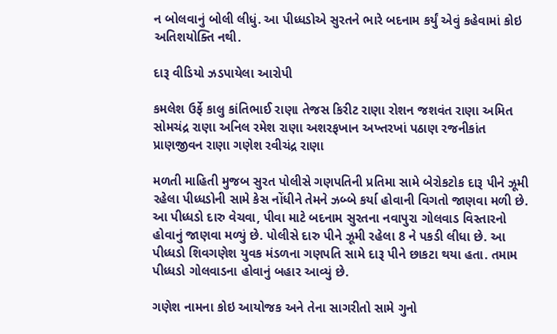ન બોલવાનું બોલી લીધું. આ પીધ્ધડોએ સુરતને ભારે બદનામ કર્યું એવું કહેવામાં કોઇ અતિશયોક્તિ નથી.

દારૂ વીડિયો ઝડપાયેલા આરોપી

કમલેશ ઉર્ફે કાલુ કાંતિભાઈ રાણા તેજસ કિરીટ રાણા રોશન જશવંત રાણા અમિત સોમચંદ્ર રાણા અનિલ રમેશ રાણા અશરફખાન અખ્તરખાં પઠાણ રજનીકાંત પ્રાણજીવન રાણા ગણેશ રવીચંદ્ર રાણા

મળતી માહિતી મુજબ સુરત પોલીસે ગણપતિની પ્રતિમા સામે બેરોકટોક દારૂ પીને ઝૂમી રહેલા પીધ્ધડોની સામે કેસ નોંધીને તેમને ઝબ્બે કર્યા હોવાની વિગતો જાણવા મળી છે. આ પીધ્ધડો દારુ વેચવા, પીવા માટે બદનામ સુરતના નવાપુરા ગોલવાડ વિસ્તારનો હોવાનું જાણવા મળ્યું છે. પોલીસે દારુ પીને ઝૂમી રહેલા 8 ને પકડી લીધા છે. આ પીધ્ધડો શિવગણેશ યુવક મંડળના ગણપતિ સામે દારૂ પીને છાકટા થયા હતા. તમામ પીધ્ધડો ગોલવાડના હોવાનું બહાર આવ્યું છે.

ગણેશ નામના કોઇ આયોજક અને તેના સાગરીતો સામે ગુનો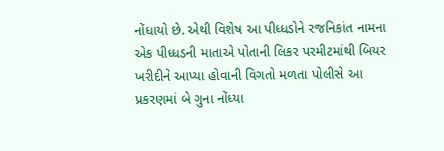નોંધાયો છે. એથી વિશેષ આ પીધ્ધડોને રજનિકાંત નામના એક પીધ્ધડની માતાએ પોતાની લિકર પરમીટમાંથી બિયર ખરીદીને આપ્યા હોવાની વિગતો મળતા પોલીસે આ પ્રકરણમાં બે ગુના નોંધ્યા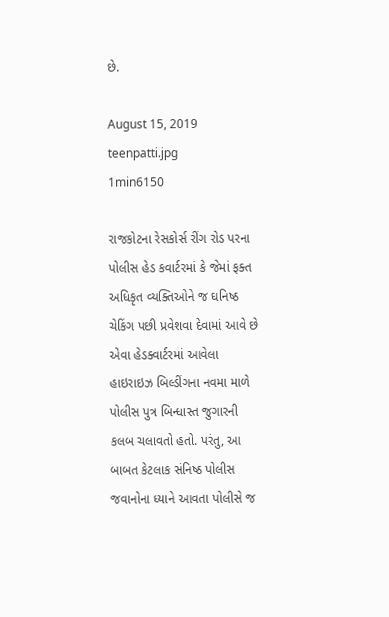છે.

August 15, 2019
teenpatti.jpg
1min6150

રાજકોટના રેસકોર્સ રીંગ રોડ પરના પોલીસ હેડ કવાર્ટરમાં કે જેમાં ફક્ત અધિકૃત વ્યક્તિઓને જ ઘનિષ્ઠ ચેકિંગ પછી પ્રવેશવા દેવામાં આવે છે એવા હેડક્વાર્ટરમાં આવેલા હાઇરાઇઝ બિલ્ડીંગના નવમા માળે પોલીસ પુત્ર બિન્ધાસ્ત જુગારની કલબ ચલાવતો હતો. પરંતુ, આ બાબત કેટલાક સંનિષ્ઠ પોલીસ જવાનોના ધ્યાને આવતા પોલીસે જ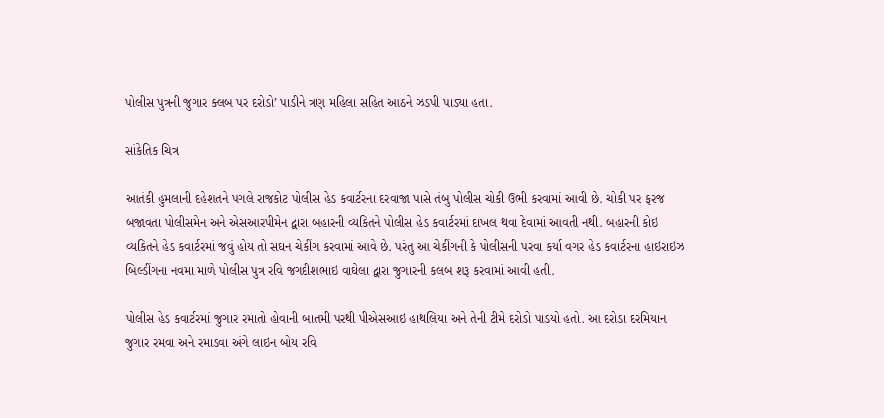પોલીસ પુત્રની જુગાર ક્લબ પર દરોડો’ પાડીને ત્રણ મહિલા સહિત આઠને ઝડપી પાડ્યા હતા.

સાંકેતિક ચિત્ર

આતંકી હુમલાની દહેશતને પગલે રાજકોટ પોલીસ હેડ કવાર્ટરના દરવાજા પાસે તંબુ પોલીસ ચોકી ઉભી કરવામાં આવી છે. ચોકી પર ફરજ બજાવતા પોલીસમેન અને એસઆરપીમેન દ્વારા બહારની વ્યકિતને પોલીસ હેડ કવાર્ટરમાં દાખલ થવા દેવામાં આવતી નથી. બહારની કોઇ વ્યકિતને હેડ કવાર્ટરમાં જવું હોય તો સઘન ચેકીંગ કરવામાં આવે છે. પરંતુ આ ચેકીંગની કે પોલીસની પરવા કર્યા વગર હેડ કવાર્ટરના હાઇરાઇઝ બિલ્ડીંગના નવમા માળે પોલીસ પુત્ર રવિ જગદીશભાઇ વાઘેલા દ્વારા જુગારની કલબ શરૂ કરવામાં આવી હતી.

પોલીસ હેડ કવાર્ટરમાં જુગાર રમાતો હોવાની બાતમી પરથી પીએસઆઇ હાથલિયા અને તેની ટીમે દરોડો પાડયો હતો. આ દરોડા દરમિયાન જુગાર રમવા અને રમાડવા અંગે લાઇન બોય રવિ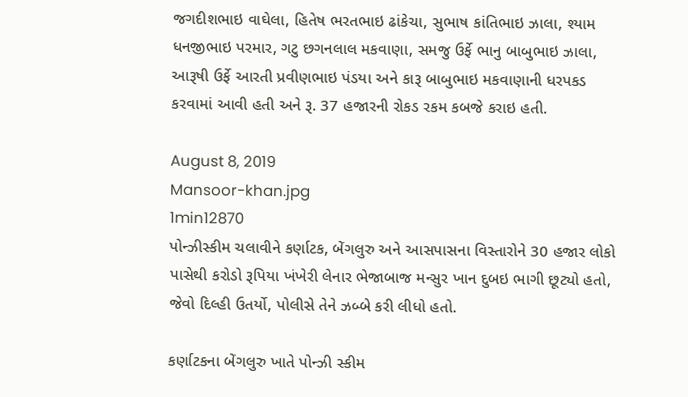જગદીશભાઇ વાઘેલા, હિતેષ ભરતભાઇ ઢાંકેચા, સુભાષ કાંતિભાઇ ઝાલા, શ્યામ ધનજીભાઇ પરમાર, ગટુ છગનલાલ મકવાણા, સમજુ ઉર્ફે ભાનુ બાબુભાઇ ઝાલા, આરૂષી ઉર્ફે આરતી પ્રવીણભાઇ પંડયા અને કારૂ બાબુભાઇ મકવાણાની ધરપકડ કરવામાં આવી હતી અને રૂ. 37 હજારની રોકડ રકમ કબજે કરાઇ હતી.

August 8, 2019
Mansoor-khan.jpg
1min12870
પોન્ઝીસ્કીમ ચલાવીને કર્ણાટક, બેંગલુરુ અને આસપાસના વિસ્તારોને 30 હજાર લોકો પાસેથી કરોડો રૂપિયા ખંખેરી લેનાર ભેજાબાજ મન્સુર ખાન દુબઇ ભાગી છૂટ્યો હતો, જેવો દિલ્હી ઉતર્યો, પોલીસે તેને ઝબ્બે કરી લીધો હતો.

કર્ણાટકના બેંગલુરુ ખાતે પોન્ઝી સ્કીમ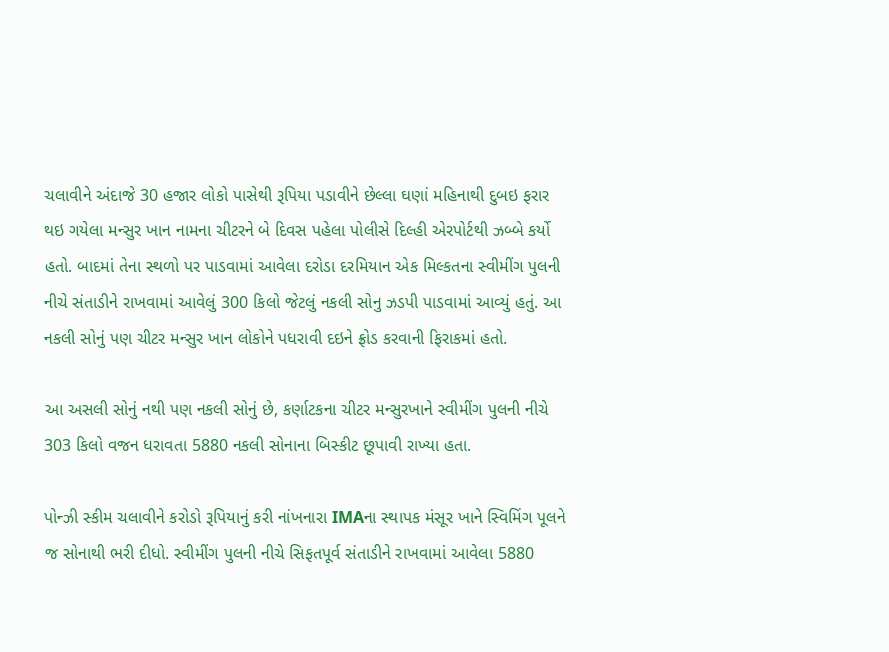ચલાવીને અંદાજે 30 હજાર લોકો પાસેથી રૂપિયા પડાવીને છેલ્લા ઘણાં મહિનાથી દુબઇ ફરાર થઇ ગયેલા મન્સુર ખાન નામના ચીટરને બે દિવસ પહેલા પોલીસે દિલ્હી એરપોર્ટથી ઝબ્બે કર્યો હતો. બાદમાં તેના સ્થળો પર પાડવામાં આવેલા દરોડા દરમિયાન એક મિલ્કતના સ્વીમીંગ પુલની નીચે સંતાડીને રાખવામાં આવેલું 300 કિલો જેટલું નકલી સોનુ ઝડપી પાડવામાં આવ્યું હતું. આ નકલી સોનું પણ ચીટર મન્સુર ખાન લોકોને પધરાવી દઇને ફ્રોડ કરવાની ફિરાકમાં હતો.

આ અસલી સોનું નથી પણ નકલી સોનું છે, કર્ણાટકના ચીટર મન્સુરખાને સ્વીમીંગ પુલની નીચે 303 કિલો વજન ધરાવતા 5880 નકલી સોનાના બિસ્કીટ છૂપાવી રાખ્યા હતા.

પોન્ઝી સ્કીમ ચલાવીને કરોડો રૂપિયાનું કરી નાંખનારા IMAના સ્થાપક મંસૂર ખાને સ્વિમિંગ પૂલને જ સોનાથી ભરી દીધો. સ્વીમીંગ પુલની નીચે સિફતપૂર્વ સંતાડીને રાખવામાં આવેલા 5880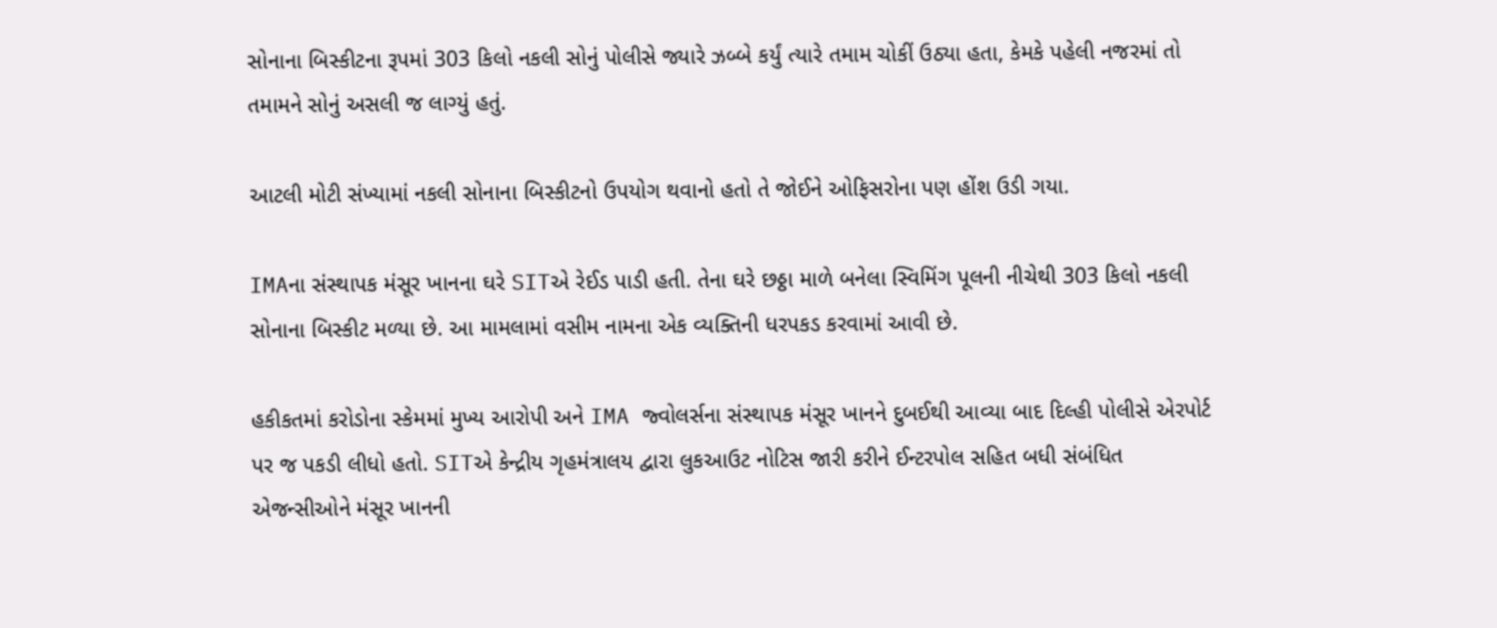સોનાના બિસ્કીટના રૂપમાં 303 કિલો નકલી સોનું પોલીસે જ્યારે ઝબ્બે કર્યું ત્યારે તમામ ચોકીં ઉઠ્યા હતા, કેમકે પહેલી નજરમાં તો તમામને સોનું અસલી જ લાગ્યું હતું.

આટલી મોટી સંખ્યામાં નકલી સોનાના બિસ્કીટનો ઉપયોગ થવાનો હતો તે જોઈને ઓફિસરોના પણ હોંશ ઉડી ગયા.

IMAના સંસ્થાપક મંસૂર ખાનના ઘરે SITએ રેઈડ પાડી હતી. તેના ઘરે છઠ્ઠા માળે બનેલા સ્વિમિંગ પૂલની નીચેથી 303 કિલો નકલી સોનાના બિસ્કીટ મળ્યા છે. આ મામલામાં વસીમ નામના એક વ્યક્તિની ધરપકડ કરવામાં આવી છે.

હકીકતમાં કરોડોના સ્કેમમાં મુખ્ય આરોપી અને IMA જ્વોલર્સના સંસ્થાપક મંસૂર ખાનને દુબઈથી આવ્યા બાદ દિલ્હી પોલીસે એરપોર્ટ પર જ પકડી લીધો હતો. SITએ કેન્દ્રીય ગૃહમંત્રાલય દ્વારા લુકઆઉટ નોટિસ જારી કરીને ઈન્ટરપોલ સહિત બધી સંબંધિત એજન્સીઓને મંસૂર ખાનની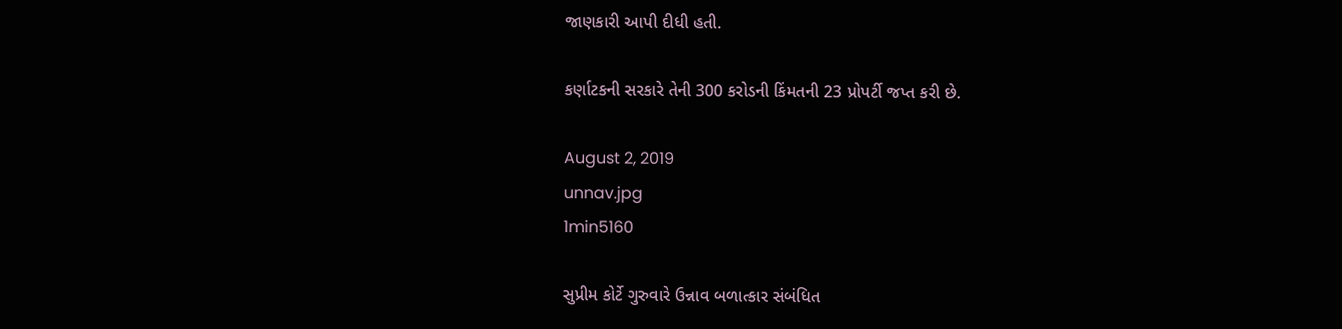જાણકારી આપી દીધી હતી.

કર્ણાટકની સરકારે તેની 300 કરોડની કિંમતની 23 પ્રોપર્ટી જપ્ત કરી છે.

August 2, 2019
unnav.jpg
1min5160

સુપ્રીમ કોર્ટે ગુરુવારે ઉન્નાવ બળાત્કાર સંબંધિત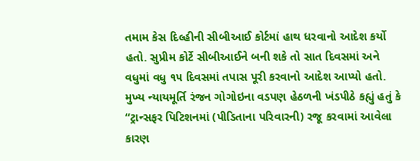તમામ કેસ દિલ્હીની સીબીઆઈ કોર્ટમાં હાથ ધરવાનો આદેશ કર્યો હતો. સુપ્રીમ કોર્ટે સીબીઆઈને બની શકે તો સાત દિવસમાં અને વધુમાં વધુ ૧૫ દિવસમાં તપાસ પૂરી કરવાનો આદેશ આપ્યો હતો. મુખ્ય ન્યાયમૂર્તિ રંજન ગોગોઇના વડપણ હેઠળની ખંડપીઠે કહ્યું હતું કે “ટ્રાન્સફર પિટિશનમાં (પીડિતાના પરિવારની) રજૂ કરવામાં આવેલા કારણ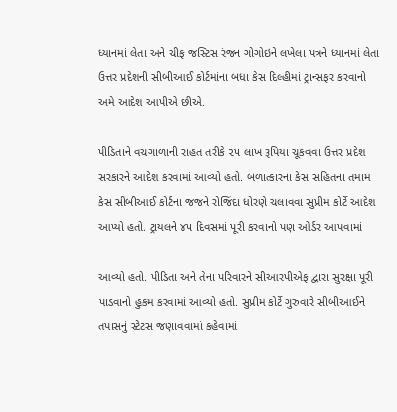ધ્યાનમાં લેતા અને ચીફ જસ્ટિસ રંજન ગોગોઇને લખેલા પત્રને ધ્યાનમાં લેતા ઉત્તર પ્રદેશની સીબીઆઈ કોર્ટમાંના બધા કેસ દિલ્હીમાં ટ્રાન્સફર કરવાનો અમે આદેશ આપીએ છીએ.

પીડિતાને વચગાળાની રાહત તરીકે ૨૫ લાખ રૂપિયા ચૂકવવા ઉત્તર પ્રદેશ સરકારને આદેશ કરવામાં આવ્યો હતો. બળાત્કારના કેસ સહિતના તમામ કેસ સીબીઆઈ કોર્ટના જજને રોજિંદા ધોરણે ચલાવવા સુપ્રીમ કોર્ટે આદેશ આપ્યો હતો. ટ્રાયલને ૪૫ દિવસમાં પૂરી કરવાનો પણ ઓર્ડર આપવામાં

આવ્યો હતો. પીડિતા અને તેના પરિવારને સીઆરપીએફ દ્વારા સુરક્ષા પૂરી પાડવાનો હુકમ કરવામાં આવ્યો હતો. સુપ્રીમ કોર્ટે ગુરુવારે સીબીઆઈને તપાસનું સ્ટેટસ જણાવવામાં કહેવામાં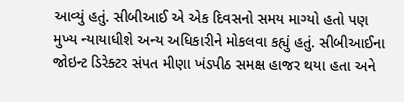આવ્યું હતું. સીબીઆઈ એ એક દિવસનો સમય માગ્યો હતો પણ મુખ્ય ન્યાયાધીશે અન્ય અધિકારીને મોકલવા કહ્યું હતું. સીબીઆઈના જોઇન્ટ ડિરેક્ટર સંપત મીણા ખંડપીઠ સમક્ષ હાજર થયા હતા અને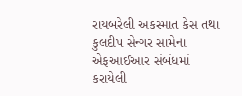રાયબરેલી અકસ્માત કેસ તથા કુલદીપ સેન્ગર સામેના એફઆઈઆર સંબંધમાં કરાયેલી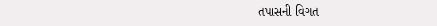તપાસની વિગત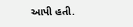આપી હતી.